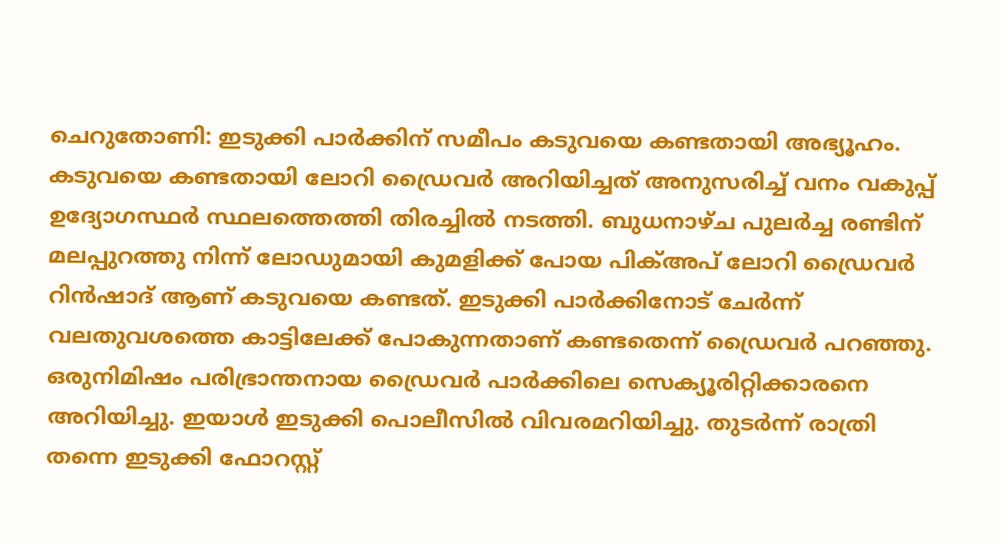ചെറുതോണി: ഇടുക്കി പാർക്കിന് സമീപം കടുവയെ കണ്ടതായി അഭ്യൂഹം. കടുവയെ കണ്ടതായി ലോറി ഡ്രൈവർ അറിയിച്ചത് അനുസരിച്ച് വനം വകുപ്പ് ഉദ്യോഗസ്ഥർ സ്ഥലത്തെത്തി തിരച്ചിൽ നടത്തി. ബുധനാഴ്ച പുലർച്ച രണ്ടിന് മലപ്പുറത്തു നിന്ന് ലോഡുമായി കുമളിക്ക് പോയ പിക്അപ് ലോറി ഡ്രൈവർ റിൻഷാദ് ആണ് കടുവയെ കണ്ടത്. ഇടുക്കി പാർക്കിനോട് ചേർന്ന് വലതുവശത്തെ കാട്ടിലേക്ക് പോകുന്നതാണ് കണ്ടതെന്ന് ഡ്രൈവർ പറഞ്ഞു. ഒരുനിമിഷം പരിഭ്രാന്തനായ ഡ്രൈവർ പാർക്കിലെ സെക്യൂരിറ്റിക്കാരനെ അറിയിച്ചു. ഇയാൾ ഇടുക്കി പൊലീസിൽ വിവരമറിയിച്ചു. തുടർന്ന് രാത്രി തന്നെ ഇടുക്കി ഫോറസ്റ്റ്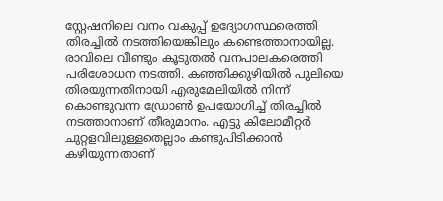സ്റ്റേഷനിലെ വനം വകുപ്പ് ഉദ്യോഗസ്ഥരെത്തി തിരച്ചിൽ നടത്തിയെങ്കിലും കണ്ടെത്താനായില്ല. രാവിലെ വീണ്ടും കൂടുതൽ വനപാലകരെത്തി പരിശോധന നടത്തി. കഞ്ഞിക്കുഴിയിൽ പുലിയെ തിരയുന്നതിനായി എരുമേലിയിൽ നിന്ന് കൊണ്ടുവന്ന ഡ്രോൺ ഉപയോഗിച്ച് തിരച്ചിൽ നടത്താനാണ് തീരുമാനം. എട്ടു കിലോമീറ്റർ ചുറ്റളവിലുള്ളതെല്ലാം കണ്ടുപിടിക്കാൻ കഴിയുന്നതാണ്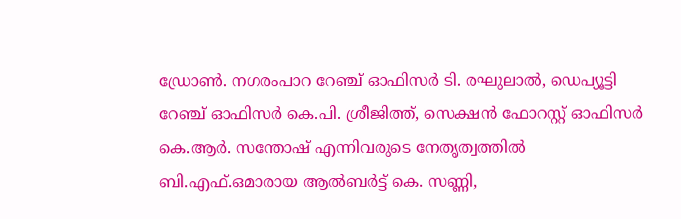ഡ്രോൺ. നഗരംപാറ റേഞ്ച് ഓഫിസർ ടി. രഘുലാൽ, ഡെപ്യൂട്ടി റേഞ്ച് ഓഫിസർ കെ.പി. ശ്രീജിത്ത്, സെക്ഷൻ ഫോറസ്റ്റ് ഓഫിസർ കെ.ആർ. സന്തോഷ് എന്നിവരുടെ നേതൃത്വത്തിൽ ബി.എഫ്.ഒമാരായ ആൽബർട്ട് കെ. സണ്ണി,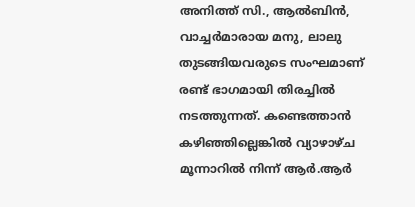അനിത്ത് സി., ആൽബിൻ, വാച്ചർമാരായ മനു, ലാലു തുടങ്ങിയവരുടെ സംഘമാണ് രണ്ട് ഭാഗമായി തിരച്ചിൽ നടത്തുന്നത്. കണ്ടെത്താൻ കഴിഞ്ഞില്ലെങ്കിൽ വ്യാഴാഴ്ച മൂന്നാറിൽ നിന്ന് ആർ.ആർ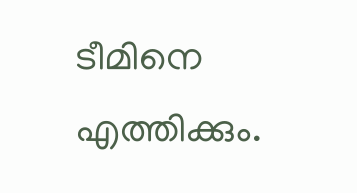ടീമിനെ എത്തിക്കും.